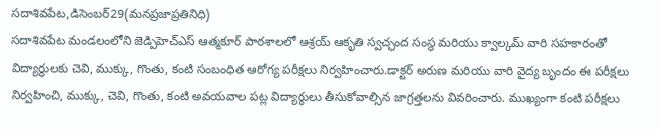సదాశివపేట,డిసెంబర్29(మనప్రజాప్రతినిధి)
సదాశివపేట మండలంలోని జెడ్పిహెచ్ఎస్ ఆత్మకూర్ పాఠశాలలో ఆశ్రయ్ ఆకృతి స్వచ్ఛంద సంస్థ మరియు క్వాల్కమ్ వారి సహకారంతో విద్యార్థులకు చెవి, ముక్కు, గొంతు, కంటి సంబంధిత ఆరోగ్య పరీక్షలు నిర్వహించారు.డాక్టర్ అరుణ మరియు వారి వైద్య బృందం ఈ పరీక్షలు నిర్వహించి, ముక్కు, చెవి, గొంతు, కంటి అవయవాల పట్ల విద్యార్థులు తీసుకోవాల్సిన జాగ్రత్తలను వివరించారు. ముఖ్యంగా కంటి పరీక్షలు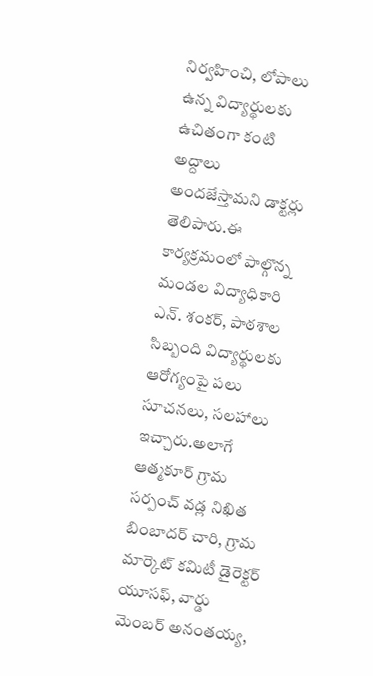నిర్వహించి, లోపాలు ఉన్న విద్యార్థులకు ఉచితంగా కంటి అద్దాలు అందజేస్తామని డాక్టర్లు తెలిపారు.ఈ కార్యక్రమంలో పాల్గొన్న మండల విద్యాధికారి ఎన్. శంకర్, పాఠశాల సిబ్బంది విద్యార్థులకు ఆరోగ్యంపై పలు సూచనలు, సలహాలు ఇచ్చారు.అలాగే ఆత్మకూర్ గ్రామ సర్పంచ్ వడ్ల నిఖిత బింబాదర్ చారి, గ్రామ మార్కెట్ కమిటీ డైరెక్టర్ యూసఫ్, వార్డు మెంబర్ అనంతయ్య,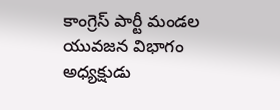కాంగ్రెస్ పార్టీ మండల యువజన విభాగం అధ్యక్షుడు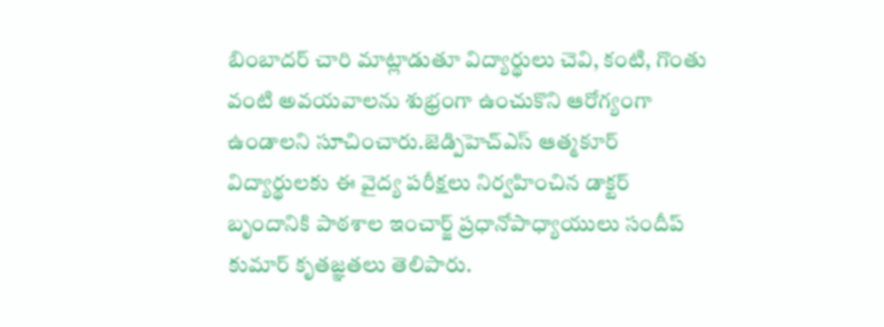బింబాదర్ చారి మాట్లాడుతూ విద్యార్థులు చెవి, కంటి, గొంతు వంటి అవయవాలను శుభ్రంగా ఉంచుకొని ఆరోగ్యంగా ఉండాలని సూచించారు.జెడ్పిహెచ్ఎస్ ఆత్మకూర్ విద్యార్థులకు ఈ వైద్య పరీక్షలు నిర్వహించిన డాక్టర్ బృందానికి పాఠశాల ఇంచార్జ్ ప్రధానోపాధ్యాయులు సందీప్ కుమార్ కృతజ్ఞతలు తెలిపారు.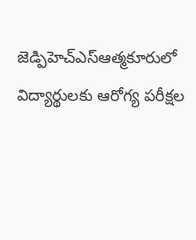జెడ్పిహెచ్ఎస్ఆత్మకూరులో విద్యార్థులకు ఆరోగ్య పరీక్షల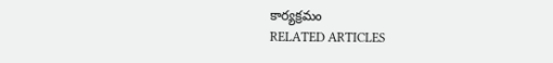కార్యక్రమం
RELATED ARTICLES